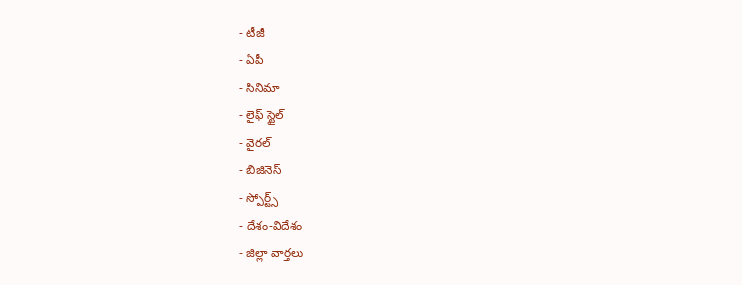- టీజీ
- ఏపీ
- సినిమా
- లైఫ్ స్టైల్
- వైరల్
- బిజినెస్
- స్పోర్ట్స్
- దేశం-విదేశం
- జిల్లా వార్తలు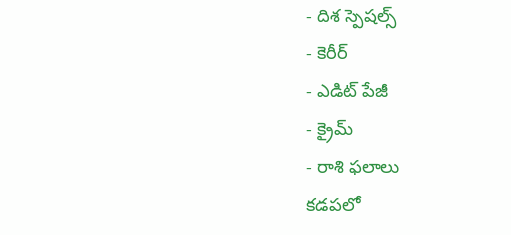- దిశ స్పెషల్స్
- కెరీర్
- ఎడిట్ పేజీ
- క్రైమ్
- రాశి ఫలాలు
కడపలో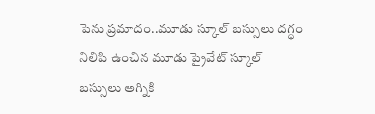పెను ప్రమాదం..మూడు స్కూల్ బస్సులు దగ్ధం
నిలిపి ఉంచిన మూడు ప్రైవేట్ స్కూల్ బస్సులు అగ్నికి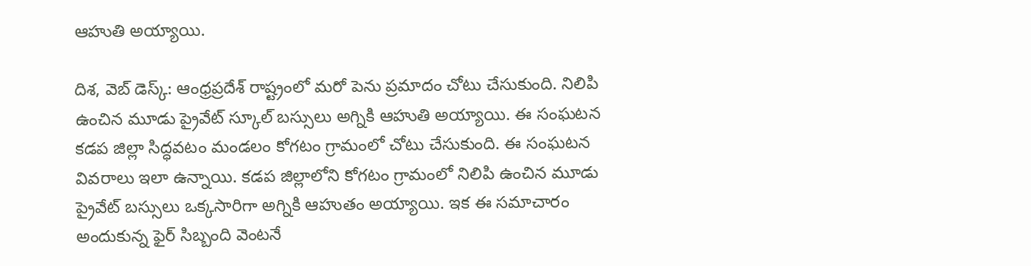ఆహుతి అయ్యాయి.

దిశ, వెబ్ డెస్క్: ఆంధ్రప్రదేశ్ రాష్ట్రంలో మరో పెను ప్రమాదం చోటు చేసుకుంది. నిలిపి ఉంచిన మూడు ప్రైవేట్ స్కూల్ బస్సులు అగ్నికి ఆహుతి అయ్యాయి. ఈ సంఘటన కడప జిల్లా సిద్ధవటం మండలం కోగటం గ్రామంలో చోటు చేసుకుంది. ఈ సంఘటన వివరాలు ఇలా ఉన్నాయి. కడప జిల్లాలోని కోగటం గ్రామంలో నిలిపి ఉంచిన మూడు ప్రైవేట్ బస్సులు ఒక్కసారిగా అగ్నికి ఆహుతం అయ్యాయి. ఇక ఈ సమాచారం అందుకున్న ఫైర్ సిబ్బంది వెంటనే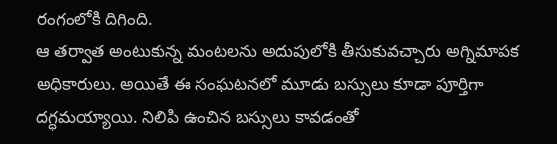రంగంలోకి దిగింది.
ఆ తర్వాత అంటుకున్న మంటలను అదుపులోకి తీసుకువచ్చారు అగ్నిమాపక అధికారులు. అయితే ఈ సంఘటనలో మూడు బస్సులు కూడా పూర్తిగా దగ్ధమయ్యాయి. నిలిపి ఉంచిన బస్సులు కావడంతో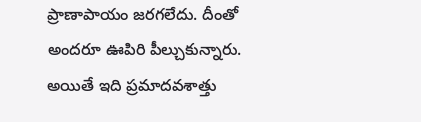ప్రాణాపాయం జరగలేదు. దీంతో అందరూ ఊపిరి పీల్చుకున్నారు. అయితే ఇది ప్రమాదవశాత్తు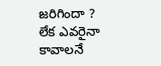జరిగిందా ? లేక ఎవరైనా కావాలనే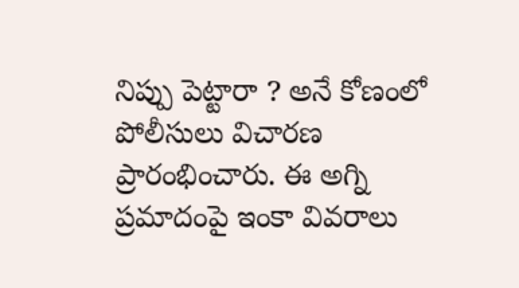నిప్పు పెట్టారా ? అనే కోణంలో పోలీసులు విచారణ ప్రారంభించారు. ఈ అగ్ని ప్రమాదంపై ఇంకా వివరాలు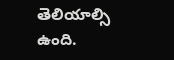తెలియాల్సి ఉంది.